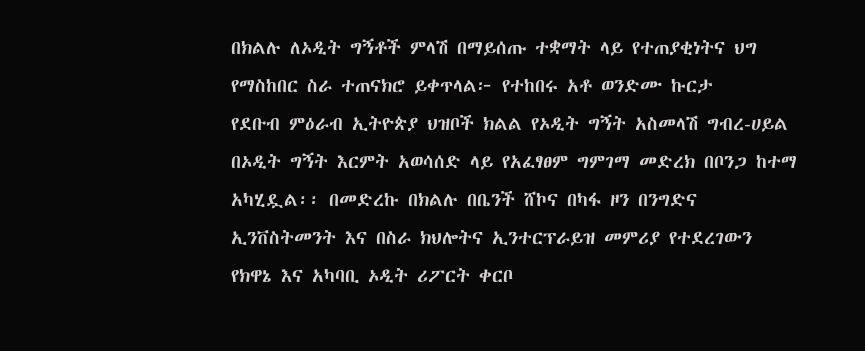በክልሉ ለኦዲት ግኝቶች ምላሽ በማይሰጡ ተቋማት ላይ የተጠያቂነትና ህግ የማስከበር ስራ ተጠናክሮ ይቀጥላል፦ የተከበሩ አቶ ወንድሙ ኩርታ
የደቡብ ምዕራብ ኢትዮጵያ ህዝቦች ክልል የኦዲት ግኝት አስመላሽ ግብረ-ሀይል በኦዲት ግኝት እርምት አወሳሰድ ላይ የአፈፃፀም ግምገማ መድረክ በቦንጋ ከተማ አካሂዷል፡፡ በመድረኩ በክልሉ በቤንች ሸኮና በካፋ ዞን በንግድና ኢንቨስትመንት እና በስራ ክህሎትና ኢንተርፕራይዝ መምሪያ የተደረገውን የክዋኔ እና አካባቢ ኦዲት ሪፖርት ቀርቦ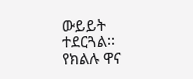ውይይት ተደርጓል፡፡ የክልሉ ዋና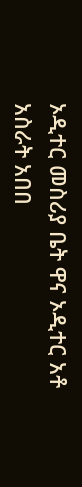ኦዲተር መስሪያ ቤት ዋና ኦዲተር አቶ አስራት አበበ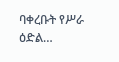ባቀረቡት የሥራ ዕድል…